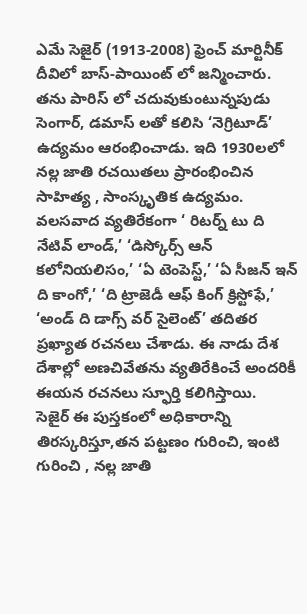ఎమే సెజైర్ (1913-2008) ఫ్రెంచ్ మార్టినీక్ దీవిలో బాస్-పాయింట్ లో జన్మించారు. తను పారిస్ లో చదువుకుంటున్నపుడు సెంగార్, డమాస్ లతో కలిసి ‘నెగ్రిటూడ్’ ఉద్యమం ఆరంభించాడు. ఇది 1930లలో నల్ల జాతి రచయితలు ప్రారంభించిన సాహిత్య , సాంస్కృతిక ఉద్యమం. వలసవాద వ్యతిరేకంగా ‘ రిటర్న్ టు ది నేటివ్ లాండ్,’ ‘డిస్కోర్స్ ఆన్ కలోనియలిసం,’ ‘ఏ టెంపెస్ట్,’ ‘ఏ సీజన్ ఇన్ ది కాంగో,’ ‘ది ట్రాజెడీ ఆఫ్ కింగ్ క్రిస్టోఫే,’ ‘అండ్ ది డాగ్స్ వర్ సైలెంట్’ తదితర ప్రఖ్యాత రచనలు చేశాడు. ఈ నాడు దేశ దేశాల్లో అణచివేతను వ్యతిరేకించే అందరికీ ఈయన రచనలు స్ఫూర్తి కలిగిస్తాయి.
సెజైర్ ఈ పుస్తకంలో అధికారాన్ని తిరస్కరిస్తూ,తన పట్టణం గురించి, ఇంటి గురించి , నల్ల జాతి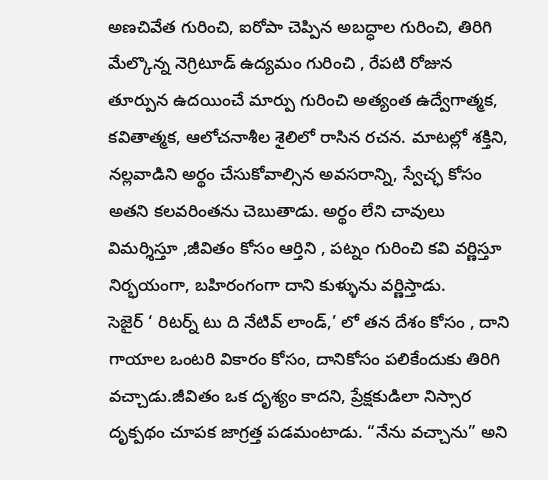అణచివేత గురించి, ఐరోపా చెప్పిన అబద్ధాల గురించి, తిరిగి మేల్కొన్న నెగ్రిటూడ్ ఉద్యమం గురించి , రేపటి రోజున తూర్పున ఉదయించే మార్పు గురించి అత్యంత ఉద్వేగాత్మక, కవితాత్మక, ఆలోచనాశీల శైలిలో రాసిన రచన. మాటల్లో శక్తిని, నల్లవాడిని అర్థం చేసుకోవాల్సిన అవసరాన్ని, స్వేచ్ఛ కోసం అతని కలవరింతను చెబుతాడు. అర్థం లేని చావులు విమర్శిస్తూ ,జీవితం కోసం ఆర్తిని , పట్నం గురించి కవి వర్ణిస్తూ నిర్భయంగా, బహిరంగంగా దాని కుళ్ళును వర్ణిస్తాడు.
సెజైర్ ‘ రిటర్న్ టు ది నేటివ్ లాండ్,’ లో తన దేశం కోసం , దాని గాయాల ఒంటరి వికారం కోసం, దానికోసం పలికేందుకు తిరిగి వచ్చాడు.జీవితం ఒక దృశ్యం కాదని, ప్రేక్షకుడిలా నిస్సార దృక్పథం చూపక జాగ్రత్త పడమంటాడు. “నేను వచ్చాను” అని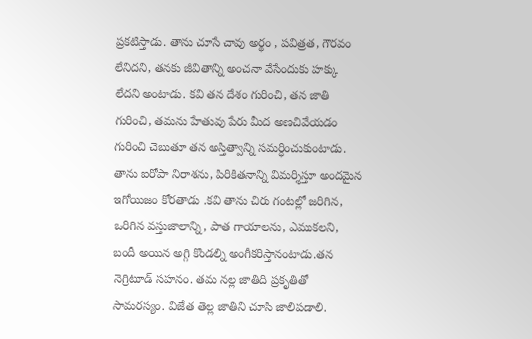ప్రకటిస్తాడు. తాను చూసే చావు అర్థం , పవిత్రత, గౌరవం లేనిదని, తనకు జీవితాన్ని అంచనా వేసేందుకు హక్కు లేదని అంటాడు. కవి తన దేశం గురించి, తన జాతి గురించి, తమను హేతువు పేరు మీద అణచివేయడం గురించి చెబుతూ తన అస్తిత్వాన్ని సమర్ధించుకుంటాడు.
తాను ఐరోపా నిరాశను, పిరికితనాన్ని విమర్శిస్తూ అందమైన ఇగోయిజం కోరతాడు .కవి తాను చిరు గంటల్లో జరిగిన, ఒరిగిన వస్తుజాలాన్ని, పాత గాయాలను, ఎముకలని, బందీ అయిన అగ్గి కొండల్ని అంగీకరిస్తానంటాడు.తన నెగ్రిటూడ్ సహనం. తమ నల్ల జాతిది ప్రకృతితో సామరస్యం. విజేత తెల్ల జాతిని చూసి జాలిపడాలి.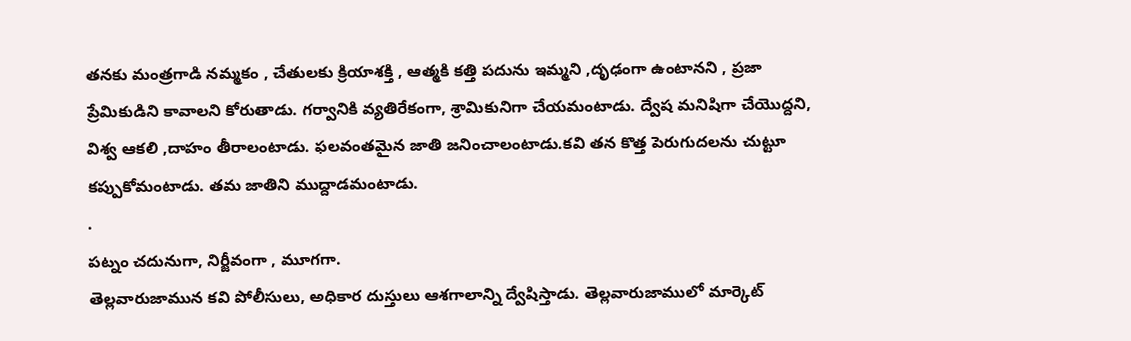తనకు మంత్రగాడి నమ్మకం , చేతులకు క్రియాశక్తి , ఆత్మకి కత్తి పదును ఇమ్మని ,దృఢంగా ఉంటానని , ప్రజా ప్రేమికుడిని కావాలని కోరుతాడు. గర్వానికి వ్యతిరేకంగా, శ్రామికునిగా చేయమంటాడు. ద్వేష మనిషిగా చేయొద్దని, విశ్వ ఆకలి ,దాహం తీరాలంటాడు. ఫలవంతమైన జాతి జనించాలంటాడు.కవి తన కొత్త పెరుగుదలను చుట్టూ కప్పుకోమంటాడు. తమ జాతిని ముద్దాడమంటాడు.
.
పట్నం చదునుగా, నిర్జీవంగా , మూగగా.
తెల్లవారుజామున కవి పోలీసులు, అధికార దుస్తులు ఆశగాలాన్ని ద్వేషిస్తాడు. తెల్లవారుజాములో మార్కెట్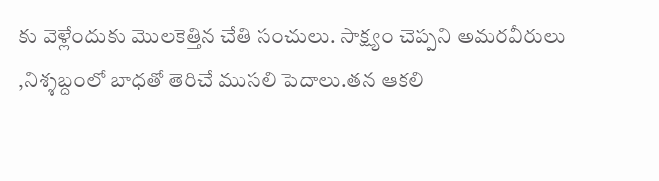కు వెళ్లేందుకు మొలకెత్తిన చేతి సంచులు. సాక్ష్యం చెప్పని అమరవీరులు ,నిశ్శబ్దంలో బాధతో తెరిచే ముసలి పెదాలు.తన ఆకలి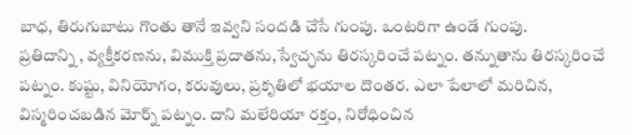బాధ, తిరుగుబాటు గొంతు తానే ఇవ్వని సందడి చేసే గుంపు. ఒంటరిగా ఉండే గుంపు.
ప్రతిదాన్ని , వ్యక్తీకరణను, విముక్తి ప్రదాతను,స్వేచ్ఛను తిరస్కరించే పట్నం. తన్నుతాను తిరస్కరించే పట్నం. కుష్టు, వినియోగం, కరువులు, ప్రకృతిలో భయాల దొంతర. ఎలా పేలాలో మరిచిన, విస్మరించబడిన మోర్న్ పట్నం. దాని మలేరియా రక్తం, నిరోధించిన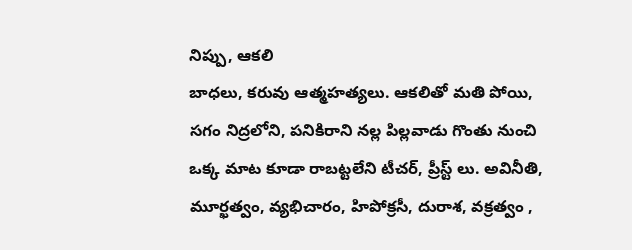నిప్పు, ఆకలి
బాధలు, కరువు ఆత్మహత్యలు. ఆకలితో మతి పోయి, సగం నిద్రలోని, పనికిరాని నల్ల పిల్లవాడు గొంతు నుంచి ఒక్క మాట కూడా రాబట్టలేని టీచర్, ప్రీస్ట్ లు. అవినీతి, మూర్ఖత్వం, వ్యభిచారం, హిపోక్రసీ, దురాశ, వక్రత్వం ,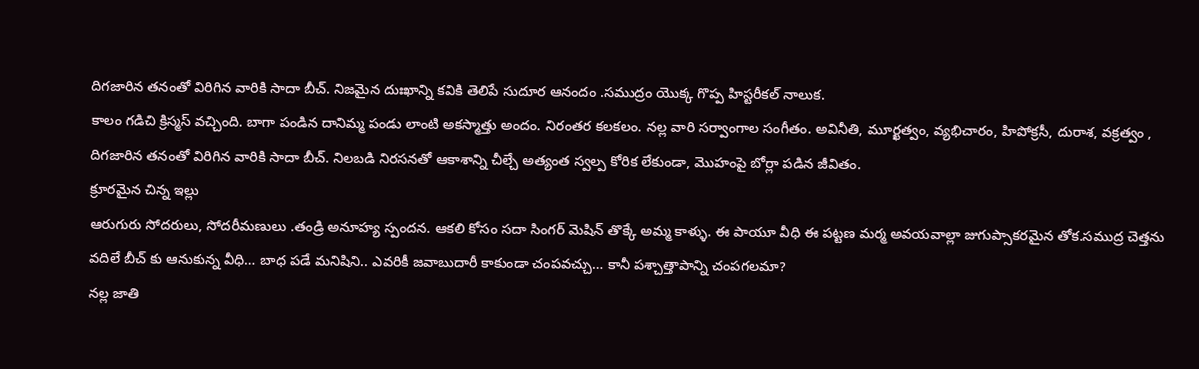దిగజారిన తనంతో విరిగిన వారికి సాదా బీచ్. నిజమైన దుఃఖాన్ని కవికి తెలిపే సుదూర ఆనందం .సముద్రం యొక్క గొప్ప హిస్టరీకల్ నాలుక.
కాలం గడిచి క్రిస్మస్ వచ్చింది. బాగా పండిన దానిమ్మ పండు లాంటి అకస్మాత్తు అందం. నిరంతర కలకలం. నల్ల వారి సర్వాంగాల సంగీతం. అవినీతి, మూర్ఖత్వం, వ్యభిచారం, హిపోక్రసీ, దురాశ, వక్రత్వం , దిగజారిన తనంతో విరిగిన వారికి సాదా బీచ్. నిలబడి నిరసనతో ఆకాశాన్ని చీల్చే అత్యంత స్వల్ప కోరిక లేకుండా, మొహంపై బోర్లా పడిన జీవితం.
క్రూరమైన చిన్న ఇల్లు
ఆరుగురు సోదరులు, సోదరీమణులు .తండ్రి అనూహ్య స్పందన. ఆకలి కోసం సదా సింగర్ మెషిన్ తొక్కే అమ్మ కాళ్ళు. ఈ పాయూ వీధి ఈ పట్టణ మర్మ అవయవాల్లా జుగుప్సాకరమైన తోక.సముద్ర చెత్తను వదిలే బీచ్ కు ఆనుకున్న వీధి… బాధ పడే మనిషిని.. ఎవరికీ జవాబుదారీ కాకుండా చంపవచ్చు… కానీ పశ్చాత్తాపాన్ని చంపగలమా?
నల్ల జాతి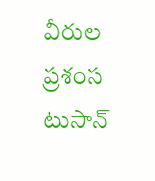వీరుల ప్రశంస
టుసాన్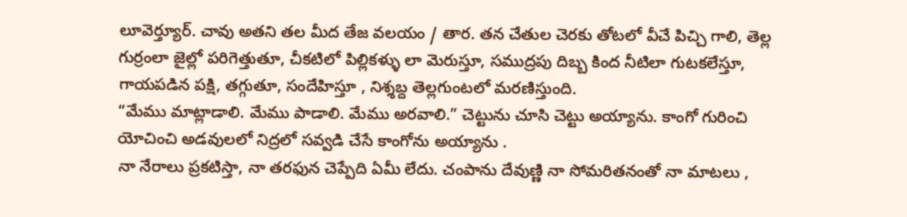లూవెర్త్యూర్. చావు అతని తల మీద తేజ వలయం / తార. తన చేతుల చెరకు తోటలో వీచే పిచ్చి గాలి, తెల్ల గుర్రంలా జైల్లో పరిగెత్తుతూ, చీకటిలో పిల్లికళ్ళు లా మెరుస్తూ, సముద్రపు దిబ్బ కింద నీటిలా గుటకలేస్తూ, గాయపడిన పక్షి, తగ్గుతూ, సందేహిస్తూ , నిశ్శబ్ద తెల్లగుంటలో మరణిస్తుంది.
“మేము మాట్లాడాలి. మేము పాడాలి. మేము అరవాలి.” చెట్టును చూసి చెట్టు అయ్యాను. కాంగో గురించి యోచించి అడవులలో నిద్రలో సవ్వడి చేసే కాంగోను అయ్యాను .
నా నేరాలు ప్రకటిస్తా, నా తరఫున చెప్పేది ఏమీ లేదు. చంపాను దేవుణ్ణి నా సోమరితనంతో నా మాటలు ,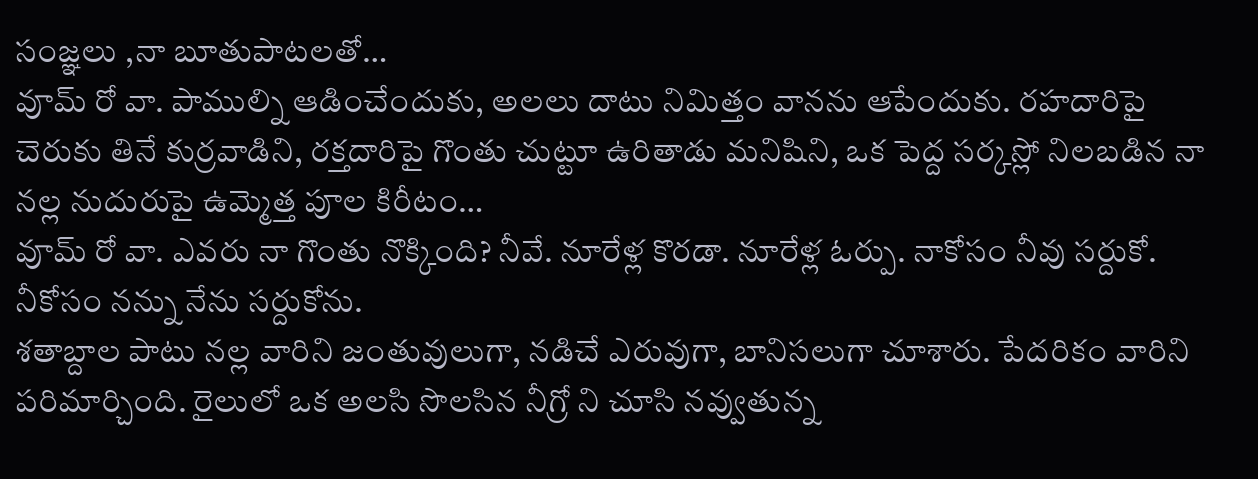సంజ్ఞలు ,నా బూతుపాటలతో…
వూమ్ రో వా. పాముల్ని ఆడించేందుకు, అలలు దాటు నిమిత్తం వానను ఆపేందుకు. రహదారిపై చెరుకు తినే కుర్రవాడిని, రక్తదారిపై గొంతు చుట్టూ ఉరితాడు మనిషిని, ఒక పెద్ద సర్కస్లో నిలబడిన నా నల్ల నుదురుపై ఉమ్మెత్త పూల కిరీటం…
వూమ్ రో వా. ఎవరు నా గొంతు నొక్కింది? నీవే. నూరేళ్ల కొరడా. నూరేళ్ల ఓర్పు. నాకోసం నీవు సర్దుకో. నీకోసం నన్ను నేను సర్దుకోను.
శతాబ్దాల పాటు నల్ల వారిని జంతువులుగా, నడిచే ఎరువుగా, బానిసలుగా చూశారు. పేదరికం వారిని పరిమార్చింది. రైలులో ఒక అలసి సొలసిన నీగ్రో ని చూసి నవ్వుతున్న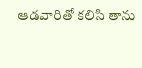ఆడవారితో కలిసి తాను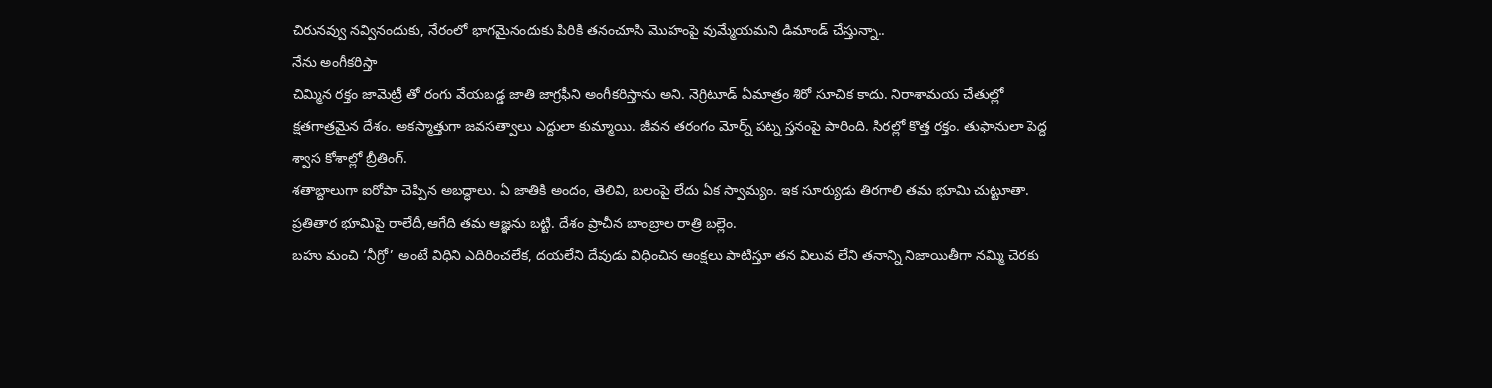చిరునవ్వు నవ్వినందుకు, నేరంలో భాగమైనందుకు పిరికి తనంచూసి మొహంపై వుమ్మేయమని డిమాండ్ చేస్తున్నా..
నేను అంగీకరిస్తా
చిమ్మిన రక్తం జామెట్రీ తో రంగు వేయబడ్డ జాతి జాగ్రఫీని అంగీకరిస్తాను అని. నెగ్రిటూడ్ ఏమాత్రం శిరో సూచిక కాదు. నిరాశామయ చేతుల్లో క్షతగాత్రమైన దేశం. అకస్మాత్తుగా జవసత్వాలు ఎద్దులా కుమ్మాయి. జీవన తరంగం మోర్న్ పట్న స్తనంపై పారింది. సిరల్లో కొత్త రక్తం. తుఫానులా పెద్ద శ్వాస కోశాల్లో బ్రీతింగ్.
శతాబ్దాలుగా ఐరోపా చెప్పిన అబద్ధాలు. ఏ జాతికి అందం, తెలివి, బలంపై లేదు ఏక స్వామ్యం. ఇక సూర్యుడు తిరగాలి తమ భూమి చుట్టూతా. ప్రతితార భూమిపై రాలేదీ,ఆగేది తమ ఆజ్ఞను బట్టి. దేశం ప్రాచీన బాంబ్రాల రాత్రి బల్లెం.
బహు మంచి ‘నీగ్రో’ అంటే విధిని ఎదిరించలేక, దయలేని దేవుడు విధించిన ఆంక్షలు పాటిస్తూ తన విలువ లేని తనాన్ని నిజాయితీగా నమ్మి చెరకు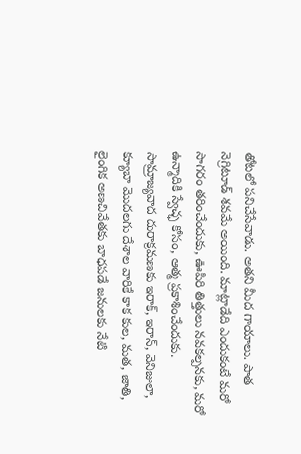తోటలో పనిచేసేవాడు. అతని మీద గాయాలు. పాత నెగ్రిటూడ్ శవమే అయింది. మాట్లాడేది ఎందుకంటే మరో సాగరం తరించేందుకు, ఊపిరి తిత్తులు నవకల్పనకు, మరో ఉన్మాదికి స్వేచ్ఛ కోసం, ఆత్మ ప్రకాశించేందుకు.
సామ్రాజ్యవాద దురాక్రమణకు ఇరాక్, ఇరాన్, వెనిజులా, క్యూబా మొదలగు దేశాల వారికే కాక కుల, మత, జాతి, లైంగిక అణచివేతకు బాధపడే జనులకు నేటి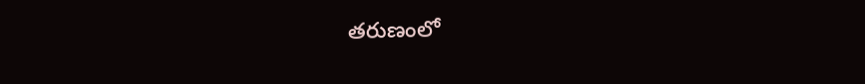తరుణంలో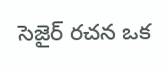సెజైర్ రచన ఒక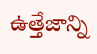ఉత్తేజాన్ని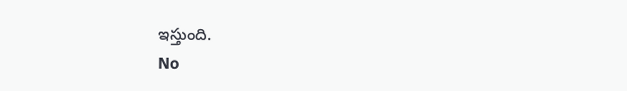ఇస్తుంది.
No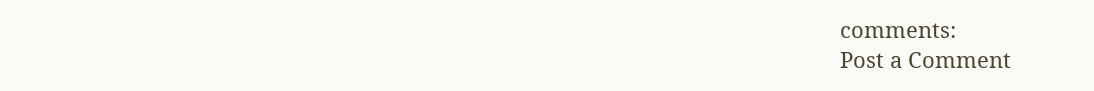comments:
Post a Comment